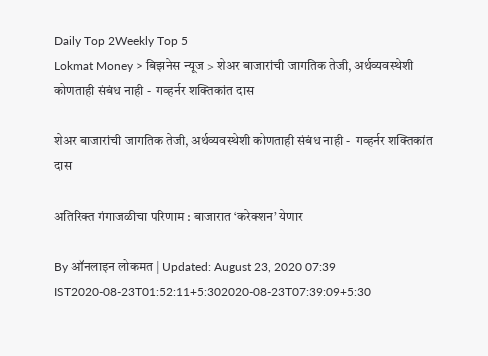Daily Top 2Weekly Top 5
Lokmat Money > बिझनेस न्यूज > शेअर बाजारांची जागतिक तेजी, अर्थव्यवस्थेशी कोणताही संबंध नाही -  गव्हर्नर शक्तिकांत दास

शेअर बाजारांची जागतिक तेजी, अर्थव्यवस्थेशी कोणताही संबंध नाही -  गव्हर्नर शक्तिकांत दास

अतिरिक्त गंगाजळीचा परिणाम : बाजारात ‘करेक्शन’ येणार

By ऑनलाइन लोकमत | Updated: August 23, 2020 07:39 IST2020-08-23T01:52:11+5:302020-08-23T07:39:09+5:30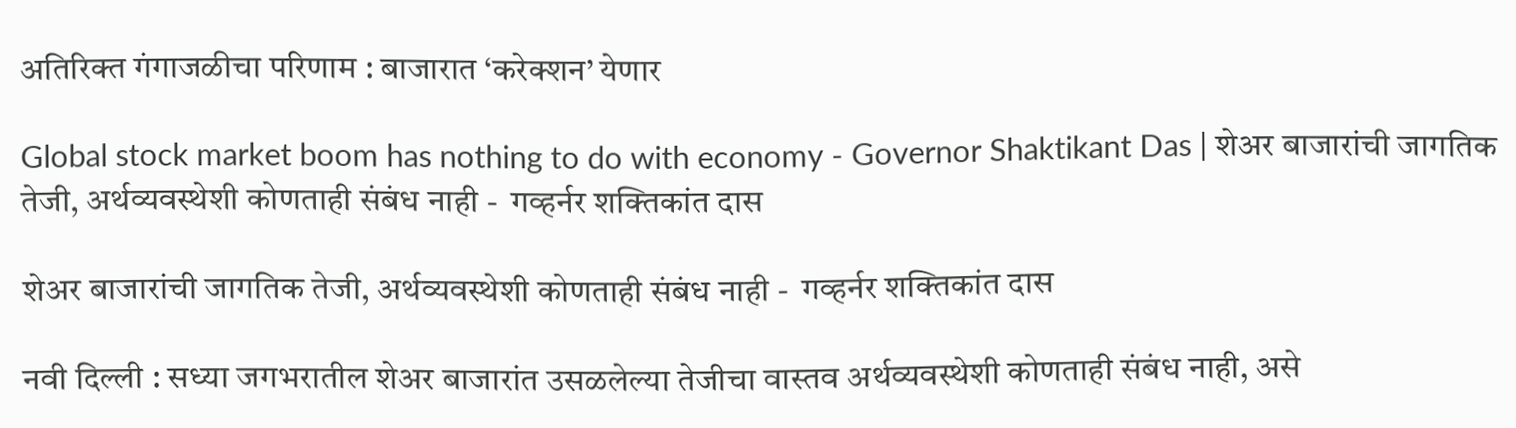अतिरिक्त गंगाजळीचा परिणाम : बाजारात ‘करेक्शन’ येणार

Global stock market boom has nothing to do with economy - Governor Shaktikant Das | शेअर बाजारांची जागतिक तेजी, अर्थव्यवस्थेशी कोणताही संबंध नाही -  गव्हर्नर शक्तिकांत दास

शेअर बाजारांची जागतिक तेजी, अर्थव्यवस्थेशी कोणताही संबंध नाही -  गव्हर्नर शक्तिकांत दास

नवी दिल्ली : सध्या जगभरातील शेअर बाजारांत उसळलेल्या तेजीचा वास्तव अर्थव्यवस्थेशी कोणताही संबंध नाही, असे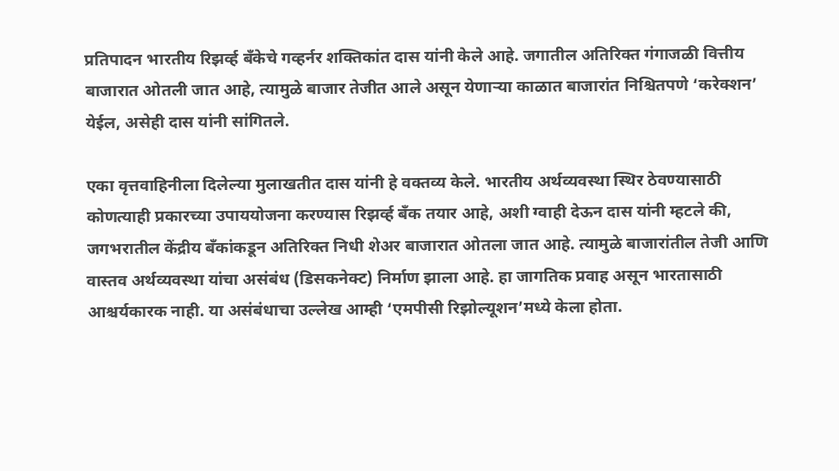प्रतिपादन भारतीय रिझर्व्ह बँकेचे गव्हर्नर शक्तिकांत दास यांनी केले आहे. जगातील अतिरिक्त गंगाजळी वित्तीय बाजारात ओतली जात आहे, त्यामुळे बाजार तेजीत आले असून येणाऱ्या काळात बाजारांत निश्चितपणे ‘करेक्शन’ येईल, असेही दास यांनी सांगितले.

एका वृत्तवाहिनीला दिलेल्या मुलाखतीत दास यांनी हे वक्तव्य केले. भारतीय अर्थव्यवस्था स्थिर ठेवण्यासाठी कोणत्याही प्रकारच्या उपाययोजना करण्यास रिझर्व्ह बँक तयार आहे, अशी ग्वाही देऊन दास यांनी म्हटले की, जगभरातील केंद्रीय बँकांकडून अतिरिक्त निधी शेअर बाजारात ओतला जात आहे. त्यामुळे बाजारांतील तेजी आणि वास्तव अर्थव्यवस्था यांचा असंबंध (डिसकनेक्ट) निर्माण झाला आहे. हा जागतिक प्रवाह असून भारतासाठी आश्चर्यकारक नाही. या असंबंधाचा उल्लेख आम्ही ‘एमपीसी रिझोल्यूशन’मध्ये केला होता.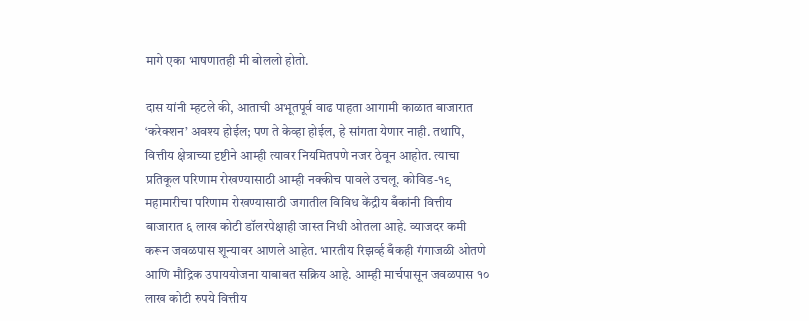मागे एका भाषणातही मी बोललो होतो.

दास यांनी म्हटले की, आताची अभूतपूर्व वाढ पाहता आगामी काळात बाजारात ‘करेक्शन’ अवश्य होईल; पण ते केव्हा होईल, हे सांगता येणार नाही. तथापि, वित्तीय क्षेत्राच्या दृष्टीने आम्ही त्यावर नियमितपणे नजर ठेवून आहोत. त्याचा प्रतिकूल परिणाम रोखण्यासाठी आम्ही नक्कीच पावले उचलू. कोविड-१९ महामारीचा परिणाम रोखण्यासाठी जगातील विविध केंद्रीय बँकांनी वित्तीय बाजारात ६ लाख कोटी डॉलरपेक्षाही जास्त निधी ओतला आहे. व्याजदर कमी करून जवळपास शून्यावर आणले आहेत. भारतीय रिझर्व्ह बँकही गंगाजळी ओतणे आणि मौद्रिक उपाययोजना याबाबत सक्रिय आहे. आम्ही मार्चपासून जवळपास १० लाख कोटी रुपये वित्तीय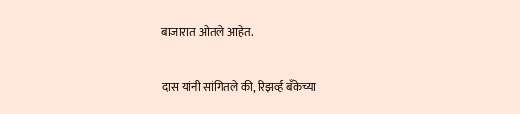बाजारात ओतले आहेत.

दास यांनी सांगितले की, रिझर्व्ह बँकेच्या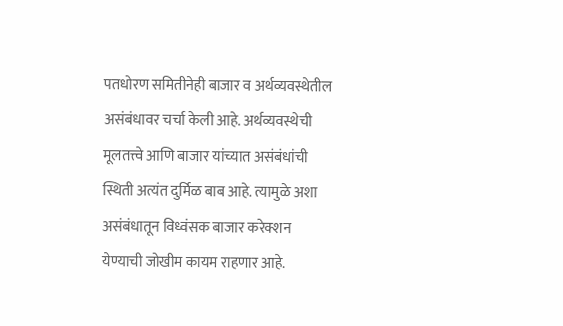पतधोरण समितीनेही बाजार व अर्थव्यवस्थेतील असंबंधावर चर्चा केली आहे. अर्थव्यवस्थेची मूलतत्त्वे आणि बाजार यांच्यात असंबंधांची स्थिती अत्यंत दुर्मिळ बाब आहे. त्यामुळे अशा असंबंधातून विध्वंसक बाजार करेक्शन येण्याची जोखीम कायम राहणार आहे.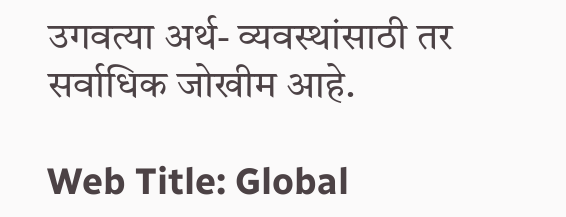उगवत्या अर्थ- व्यवस्थांसाठी तर सर्वाधिक जोखीम आहे.

Web Title: Global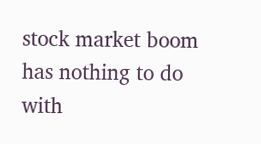stock market boom has nothing to do with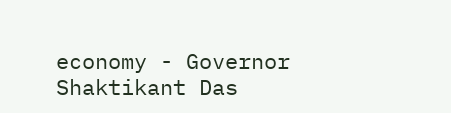economy - Governor Shaktikant Das